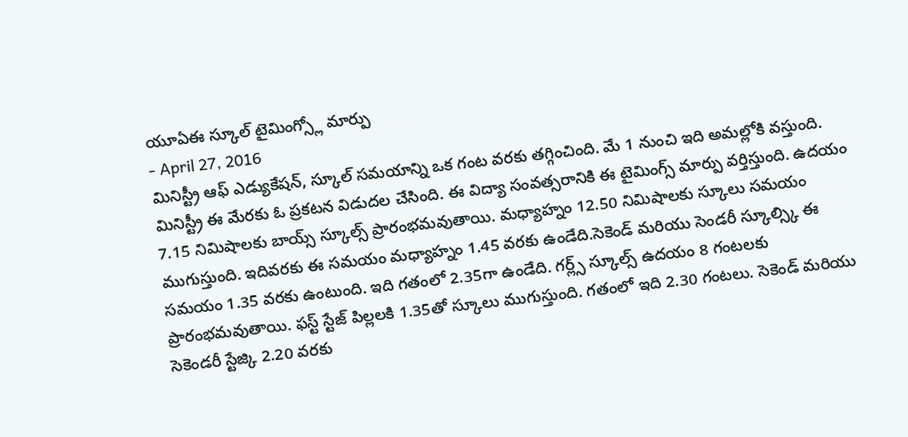యూఏఈ స్కూల్ టైమింగ్స్లో మార్పు
- April 27, 2016
మినిస్ట్రీ ఆఫ్ ఎడ్యుకేషన్, స్కూల్ సమయాన్ని ఒక గంట వరకు తగ్గించింది. మే 1 నుంచి ఇది అమల్లోకి వస్తుంది. మినిస్ట్రీ ఈ మేరకు ఓ ప్రకటన విడుదల చేసింది. ఈ విద్యా సంవత్సరానికి ఈ టైమింగ్స్ మార్పు వర్తిస్తుంది. ఉదయం 7.15 నిమిషాలకు బాయ్స్ స్కూల్స్ ప్రారంభమవుతాయి. మధ్యాహ్నం 12.50 నిమిషాలకు స్కూలు సమయం ముగుస్తుంది. ఇదివరకు ఈ సమయం మధ్యాహ్నం 1.45 వరకు ఉండేది.సెకెండ్ మరియు సెండరీ స్కూల్స్కి ఈ సమయం 1.35 వరకు ఉంటుంది. ఇది గతంలో 2.35గా ఉండేది. గర్ల్స్ స్కూల్స్ ఉదయం 8 గంటలకు ప్రారంభమవుతాయి. ఫస్ట్ స్టేజ్ పిల్లలకి 1.35తో స్కూలు ముగుస్తుంది. గతంలో ఇది 2.30 గంటలు. సెకెండ్ మరియు సెకెండరీ స్టేజ్కి 2.20 వరకు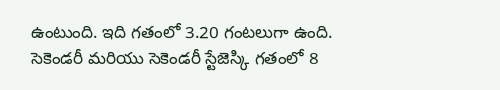ఉంటుంది. ఇది గతంలో 3.20 గంటలుగా ఉంది. సెకెండరీ మరియు సెకెండరీ స్టేజెస్కి గతంలో 8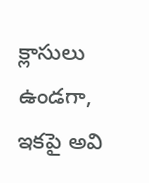క్లాసులు ఉండగా, ఇకపై అవి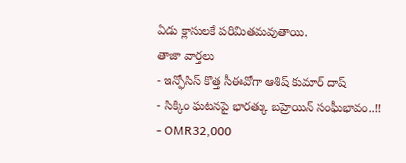ఏడు క్లాసులకే పరిమితమవుతాయి.
తాజా వార్తలు
- ఇన్ఫోసిస్ కొత్త సీఈవోగా ఆశిష్ కుమార్ దాష్
- సిక్కిం ఘటనపై భారత్కు బహ్రెయిన్ సంఘీభావం..!!
- OMR32,000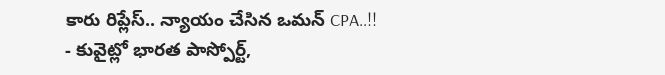కారు రిప్లేస్.. న్యాయం చేసిన ఒమన్ CPA..!!
- కువైట్లో భారత పాస్పోర్ట్,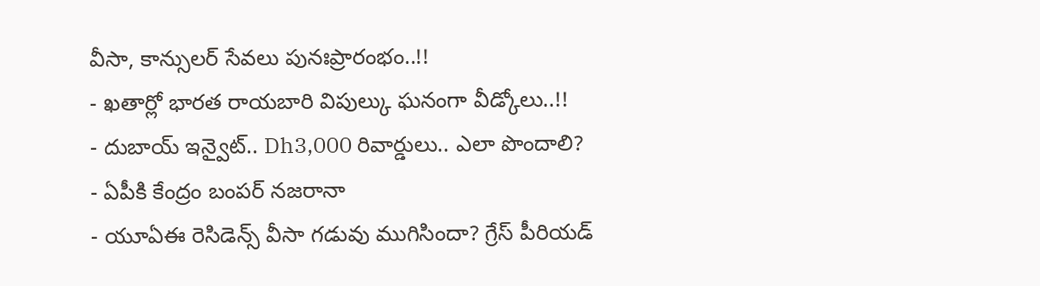వీసా, కాన్సులర్ సేవలు పునఃప్రారంభం..!!
- ఖతార్లో భారత రాయబారి విపుల్కు ఘనంగా వీడ్కోలు..!!
- దుబాయ్ ఇన్వైట్.. Dh3,000 రివార్డులు.. ఎలా పొందాలి?
- ఏపీకి కేంద్రం బంపర్ నజరానా
- యూఏఈ రెసిడెన్స్ వీసా గడువు ముగిసిందా? గ్రేస్ పీరియడ్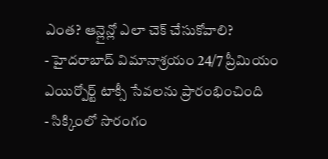ఎంత? ఆన్లైన్లో ఎలా చెక్ చేసుకోవాలి?
- హైదరాబాద్ విమానాశ్రయం 24/7 ప్రీమియం ఎయిర్పోర్ట్ టాక్సీ సేవలను ప్రారంభించింది
- సిక్కింలో సొరంగం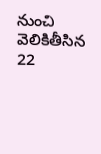నుంచి వెలికితీసిన 22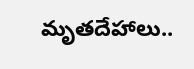మృతదేహాలు..